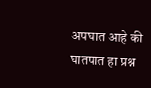अपघात आहे की घातपात हा प्रश्न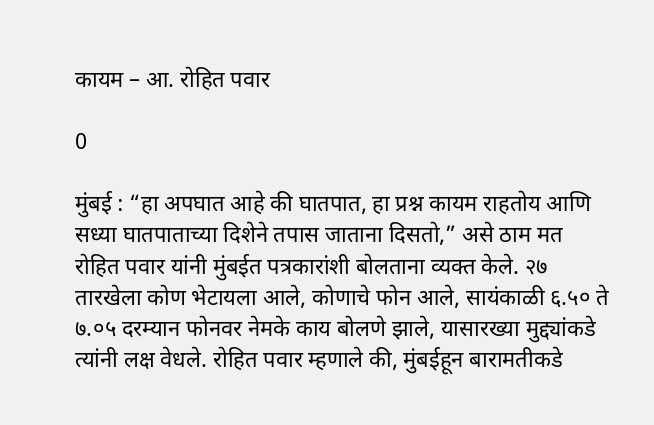कायम – आ. रोहित पवार

0

मुंबई : “हा अपघात आहे की घातपात, हा प्रश्न कायम राहतोय आणि सध्या घातपाताच्या दिशेने तपास जाताना दिसतो,” असे ठाम मत रोहित पवार यांनी मुंबईत पत्रकारांशी बोलताना व्यक्त केले. २७ तारखेला कोण भेटायला आले, कोणाचे फोन आले, सायंकाळी ६.५० ते ७.०५ दरम्यान फोनवर नेमके काय बोलणे झाले, यासारख्या मुद्द्यांकडे त्यांनी लक्ष वेधले. रोहित पवार म्हणाले की, मुंबईहून बारामतीकडे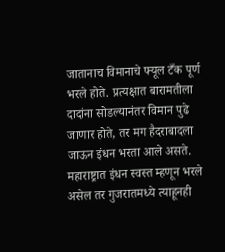जातानाच विमानाचे फ्यूल टँक पूर्ण भरले होते. प्रत्यक्षात बारामतीला दादांना सोडल्यानंतर विमान पुढे जाणार होते, तर मग हैदराबादला जाऊन इंधन भरता आले असते. महाराष्ट्रात इंधन स्वस्त म्हणून भरले असेल तर गुजरातमध्ये त्याहूनही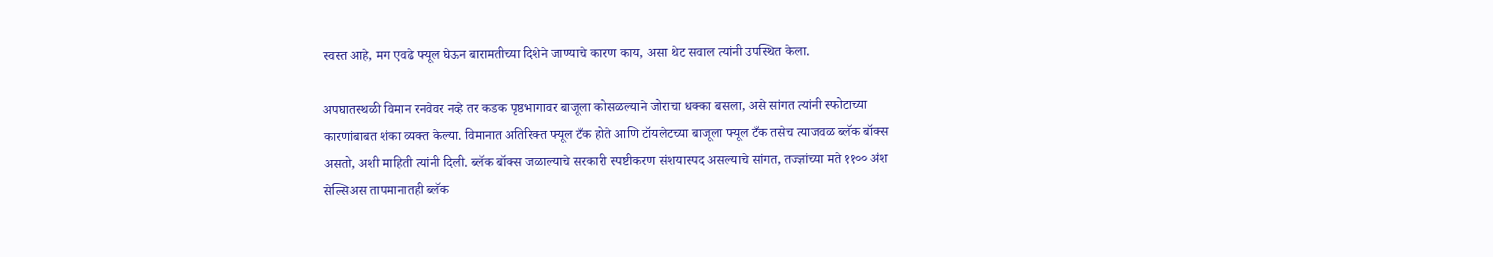स्वस्त आहे, मग एवढे फ्यूल घेऊन बारामतीच्या दिशेने जाण्याचे कारण काय, असा थेट सवाल त्यांनी उपस्थित केला.

अपघातस्थळी विमान रनवेवर नव्हे तर कडक पृष्ठभागावर बाजूला कोसळल्याने जोराचा धक्का बसला, असे सांगत त्यांनी स्फोटाच्या कारणांबाबत शंका व्यक्त केल्या. विमानात अतिरिक्त फ्यूल टँक होते आणि टॉयलेटच्या बाजूला फ्यूल टँक तसेच त्याजवळ ब्लॅक बॉक्स असतो, अशी माहिती त्यांनी दिली. ब्लॅक बॉक्स जळाल्याचे सरकारी स्पष्टीकरण संशयास्पद असल्याचे सांगत, तज्ज्ञांच्या मते ११०० अंश सेल्सिअस तापमानातही ब्लॅक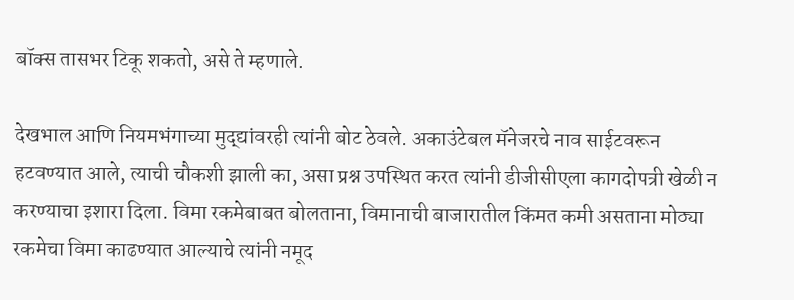बॉक्स तासभर टिकू शकतो, असे ते म्हणाले.

देखभाल आणि नियमभंगाच्या मुद्द्यांवरही त्यांनी बोट ठेवले. अकाउंटेबल मॅनेजरचे नाव साईटवरून हटवण्यात आले, त्याची चौकशी झाली का, असा प्रश्न उपस्थित करत त्यांनी डीजीसीएला कागदोपत्री खेळी न करण्याचा इशारा दिला. विमा रकमेबाबत बोलताना, विमानाची बाजारातील किंमत कमी असताना मोठ्या रकमेचा विमा काढण्यात आल्याचे त्यांनी नमूद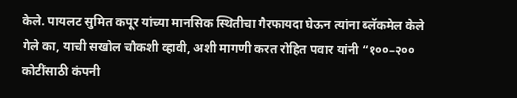केले. पायलट सुमित कपूर यांच्या मानसिक स्थितीचा गैरफायदा घेऊन त्यांना ब्लॅकमेल केले गेले का, याची सखोल चौकशी व्हावी, अशी मागणी करत रोहित पवार यांनी “१००–२०० कोटींसाठी कंपनी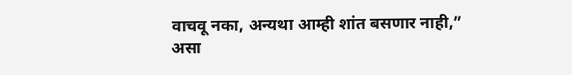वाचवू नका, अन्यथा आम्ही शांत बसणार नाही,” असा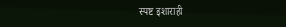स्पष्ट इशाराही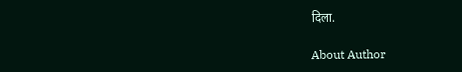दिला.

About Author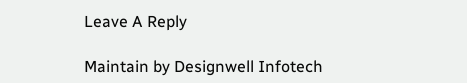Leave A Reply

Maintain by Designwell Infotech